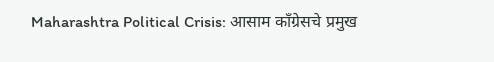Maharashtra Political Crisis: आसाम काँग्रेसचे प्रमुख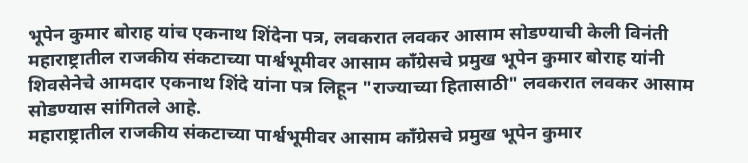भूपेन कुमार बोराह यांच एकनाथ शिंदेना पत्र, लवकरात लवकर आसाम सोडण्याची केली विनंती
महाराष्ट्रातील राजकीय संकटाच्या पार्श्वभूमीवर आसाम काँग्रेसचे प्रमुख भूपेन कुमार बोराह यांनी शिवसेनेचे आमदार एकनाथ शिंदे यांना पत्र लिहून "राज्याच्या हितासाठी" लवकरात लवकर आसाम सोडण्यास सांगितले आहे.
महाराष्ट्रातील राजकीय संकटाच्या पार्श्वभूमीवर आसाम काँग्रेसचे प्रमुख भूपेन कुमार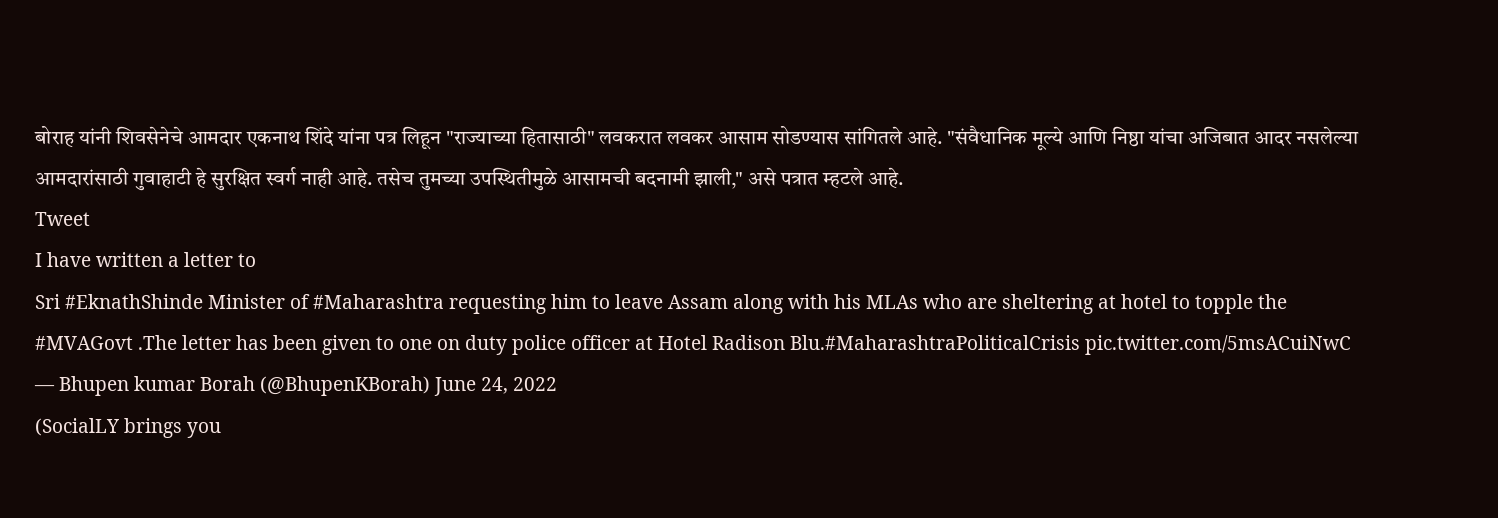बोराह यांनी शिवसेनेचे आमदार एकनाथ शिंदे यांना पत्र लिहून "राज्याच्या हितासाठी" लवकरात लवकर आसाम सोडण्यास सांगितले आहे. "संवैधानिक मूल्ये आणि निष्ठा यांचा अजिबात आदर नसलेल्या आमदारांसाठी गुवाहाटी हे सुरक्षित स्वर्ग नाही आहे. तसेच तुमच्या उपस्थितीमुळे आसामची बदनामी झाली," असे पत्रात म्हटले आहे.
Tweet
I have written a letter to
Sri #EknathShinde Minister of #Maharashtra requesting him to leave Assam along with his MLAs who are sheltering at hotel to topple the #MVAGovt .The letter has been given to one on duty police officer at Hotel Radison Blu.#MaharashtraPoliticalCrisis pic.twitter.com/5msACuiNwC
— Bhupen kumar Borah (@BhupenKBorah) June 24, 2022
(SocialLY brings you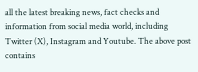all the latest breaking news, fact checks and information from social media world, including Twitter (X), Instagram and Youtube. The above post contains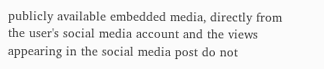publicly available embedded media, directly from the user's social media account and the views appearing in the social media post do not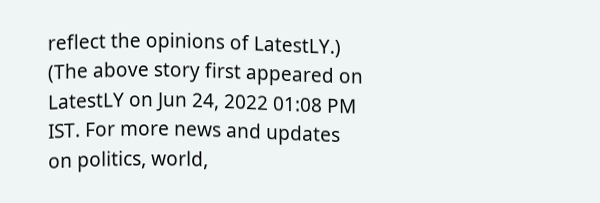reflect the opinions of LatestLY.)
(The above story first appeared on LatestLY on Jun 24, 2022 01:08 PM IST. For more news and updates on politics, world,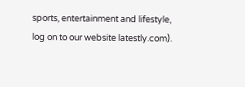sports, entertainment and lifestyle, log on to our website latestly.com).